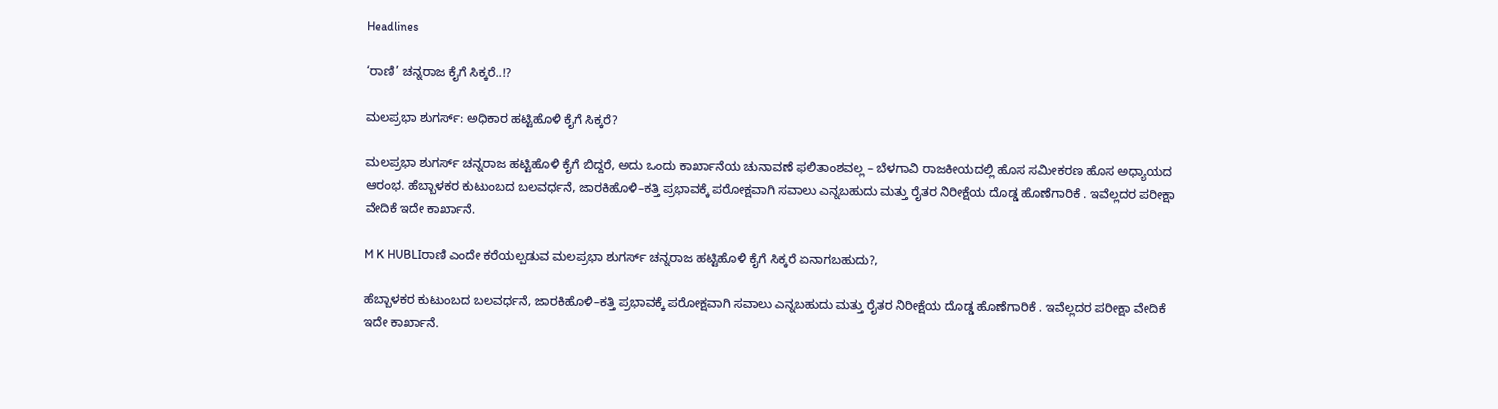Headlines

‘ರಾಣಿ’ ಚನ್ನರಾಜ ಕೈಗೆ ಸಿಕ್ಕರೆ..!?

ಮಲಪ್ರಭಾ ಶುಗರ್ಸ್: ಅಧಿಕಾರ ಹಟ್ಟಿಹೊಳಿ ಕೈಗೆ ಸಿಕ್ಕರೆ?

ಮಲಪ್ರಭಾ ಶುಗರ್ಸ್ ಚನ್ನರಾಜ ಹಟ್ಟಿಹೊಳಿ ಕೈಗೆ ಬಿದ್ದರೆ, ಅದು ಒಂದು ಕಾರ್ಖಾನೆಯ ಚುನಾವಣೆ ಫಲಿತಾಂಶವಲ್ಲ – ಬೆಳಗಾವಿ ರಾಜಕೀಯದಲ್ಲಿ ಹೊಸ ಸಮೀಕರಣ ಹೊಸ ಅಧ್ಯಾಯದ ಆರಂಭ. ಹೆಬ್ಬಾಳಕರ ಕುಟುಂಬದ ಬಲವರ್ಧನೆ, ಜಾರಕಿಹೊಳಿ–ಕತ್ತಿ ಪ್ರಭಾವಕ್ಕೆ ಪರೋಕ್ಷವಾಗಿ ಸವಾಲು ಎನ್ನಬಹುದು ಮತ್ತು ರೈತರ ನಿರೀಕ್ಷೆಯ ದೊಡ್ಡ ಹೊಣೆಗಾರಿಕೆ . ಇವೆಲ್ಲದರ ಪರೀಕ್ಷಾ ವೇದಿಕೆ ಇದೇ ಕಾರ್ಖಾನೆ.

M K HUBLIರಾಣಿ ಎಂದೇ ಕರೆಯಲ್ಪಡುವ ಮಲಪ್ರಭಾ ಶುಗರ್ಸ್ ಚನ್ನರಾಜ ಹಟ್ಟಿಹೊಳಿ ಕೈಗೆ ಸಿಕ್ಕರೆ ಏನಾಗಬಹುದು?,

ಹೆಬ್ಬಾಳಕರ ಕುಟುಂಬದ ಬಲವರ್ಧನೆ, ಜಾರಕಿಹೊಳಿ–ಕತ್ತಿ ಪ್ರಭಾವಕ್ಕೆ ಪರೋಕ್ಷವಾಗಿ ಸವಾಲು ಎನ್ನಬಹುದು ಮತ್ತು ರೈತರ ನಿರೀಕ್ಷೆಯ ದೊಡ್ಡ ಹೊಣೆಗಾರಿಕೆ . ಇವೆಲ್ಲದರ ಪರೀಕ್ಷಾ ವೇದಿಕೆ ಇದೇ ಕಾರ್ಖಾನೆ.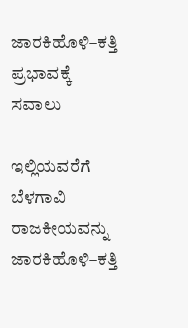ಜಾರಕಿಹೊಳಿ–ಕತ್ತಿ ಪ್ರಭಾವಕ್ಕೆ ಸವಾಲು

ಇಲ್ಲಿಯವರೆಗೆ ಬೆಳಗಾವಿ ರಾಜಕೀಯವನ್ನು ಜಾರಕಿಹೊಳಿ–ಕತ್ತಿ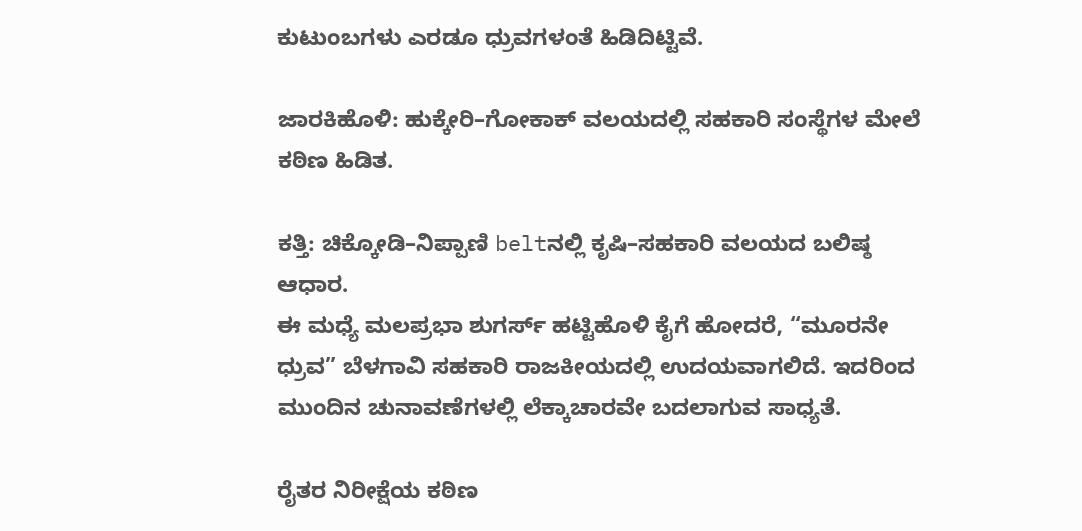ಕುಟುಂಬಗಳು ಎರಡೂ ಧ್ರುವಗಳಂತೆ ಹಿಡಿದಿಟ್ಟಿವೆ.

ಜಾರಕಿಹೊಳಿ: ಹುಕ್ಕೇರಿ–ಗೋಕಾಕ್ ವಲಯದಲ್ಲಿ ಸಹಕಾರಿ ಸಂಸ್ಥೆಗಳ ಮೇಲೆ ಕಠಿಣ ಹಿಡಿತ.

ಕತ್ತಿ: ಚಿಕ್ಕೋಡಿ–ನಿಪ್ಪಾಣಿ beltನಲ್ಲಿ ಕೃಷಿ–ಸಹಕಾರಿ ವಲಯದ ಬಲಿಷ್ಠ ಆಧಾರ.
ಈ ಮಧ್ಯೆ ಮಲಪ್ರಭಾ ಶುಗರ್ಸ್ ಹಟ್ಟಿಹೊಳಿ ಕೈಗೆ ಹೋದರೆ, “ಮೂರನೇ ಧ್ರುವ” ಬೆಳಗಾವಿ ಸಹಕಾರಿ ರಾಜಕೀಯದಲ್ಲಿ ಉದಯವಾಗಲಿದೆ. ಇದರಿಂದ ಮುಂದಿನ ಚುನಾವಣೆಗಳಲ್ಲಿ ಲೆಕ್ಕಾಚಾರವೇ ಬದಲಾಗುವ ಸಾಧ್ಯತೆ.

ರೈತರ ನಿರೀಕ್ಷೆಯ ಕಠಿಣ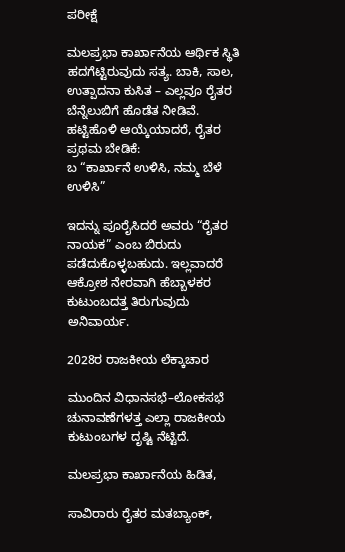ಪರೀಕ್ಷೆ

ಮಲಪ್ರಭಾ ಕಾರ್ಖಾನೆಯ ಆರ್ಥಿಕ ಸ್ಥಿತಿ ಹದಗೆಟ್ಟಿರುವುದು ಸತ್ಯ. ಬಾಕಿ, ಸಾಲ, ಉತ್ಪಾದನಾ ಕುಸಿತ – ಎಲ್ಲವೂ ರೈತರ ಬೆನ್ನೆಲುಬಿಗೆ ಹೊಡೆತ ನೀಡಿವೆ. ಹಟ್ಟಿಹೊಳಿ ಆಯ್ಕೆಯಾದರೆ, ರೈತರ ಪ್ರಥಮ ಬೇಡಿಕೆ:
ಬ “ಕಾರ್ಖಾನೆ ಉಳಿಸಿ, ನಮ್ಮ ಬೆಳೆ ಉಳಿಸಿ”

ಇದನ್ನು ಪೂರೈಸಿದರೆ ಅವರು “ರೈತರ ನಾಯಕ” ಎಂಬ ಬಿರುದು ಪಡೆದುಕೊಳ್ಳಬಹುದು. ಇಲ್ಲವಾದರೆ ಆಕ್ರೋಶ ನೇರವಾಗಿ ಹೆಬ್ಬಾಳಕರ ಕುಟುಂಬದತ್ತ ತಿರುಗುವುದು ಅನಿವಾರ್ಯ.

2028ರ ರಾಜಕೀಯ ಲೆಕ್ಕಾಚಾರ

ಮುಂದಿನ ವಿಧಾನಸಭೆ–ಲೋಕಸಭೆ ಚುನಾವಣೆಗಳತ್ತ ಎಲ್ಲಾ ರಾಜಕೀಯ ಕುಟುಂಬಗಳ ದೃಷ್ಟಿ ನೆಟ್ಟಿದೆ.

ಮಲಪ್ರಭಾ ಕಾರ್ಖಾನೆಯ ಹಿಡಿತ,

ಸಾವಿರಾರು ರೈತರ ಮತಬ್ಯಾಂಕ್,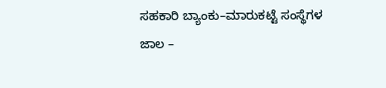ಸಹಕಾರಿ ಬ್ಯಾಂಕು–ಮಾರುಕಟ್ಟೆ ಸಂಸ್ಥೆಗಳ ಜಾಲ –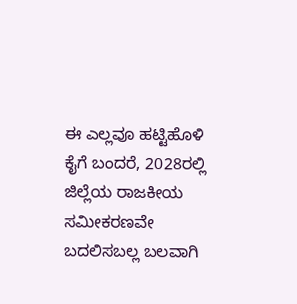ಈ ಎಲ್ಲವೂ ಹಟ್ಟಿಹೊಳಿ ಕೈಗೆ ಬಂದರೆ, 2028ರಲ್ಲಿ ಜಿಲ್ಲೆಯ ರಾಜಕೀಯ ಸಮೀಕರಣವೇ ಬದಲಿಸಬಲ್ಲ ಬಲವಾಗಿ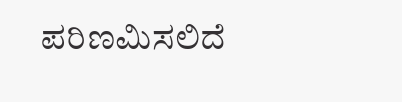ಪರಿಣಮಿಸಲಿದೆ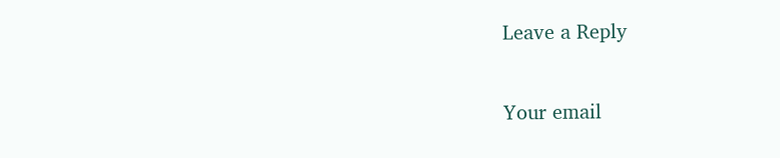Leave a Reply

Your email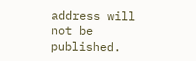address will not be published.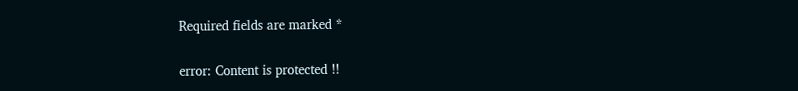Required fields are marked *

error: Content is protected !!